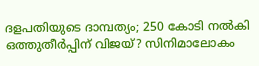ദളപതിയുടെ ദാമ്പത്യം; 250 കോടി നൽകി ഒത്തുതീർപ്പിന് വിജയ്? സിനിമാലോകം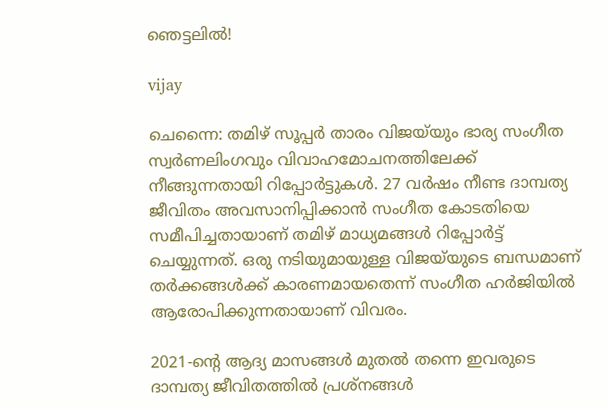ഞെട്ടലിൽ!

vijay

ചെന്നൈ: തമിഴ് സൂപ്പർ താരം വിജയ്‌യും ഭാര്യ സംഗീത സ്വർണലിംഗവും വിവാഹമോചനത്തിലേക്ക് നീങ്ങുന്നതായി റിപ്പോർട്ടുകൾ. 27 വർഷം നീണ്ട ദാമ്പത്യ ജീവിതം അവസാനിപ്പിക്കാൻ സംഗീത കോടതിയെ സമീപിച്ചതായാണ് തമിഴ് മാധ്യമങ്ങൾ റിപ്പോർട്ട് ചെയ്യുന്നത്. ഒരു നടിയുമായുള്ള വിജയ്‌യുടെ ബന്ധമാണ് തർക്കങ്ങൾക്ക് കാരണമായതെന്ന് സംഗീത ഹർജിയിൽ ആരോപിക്കുന്നതായാണ് വിവരം.

2021-ന്റെ ആദ്യ മാസങ്ങൾ മുതൽ തന്നെ ഇവരുടെ ദാമ്പത്യ ജീവിതത്തിൽ പ്രശ്നങ്ങൾ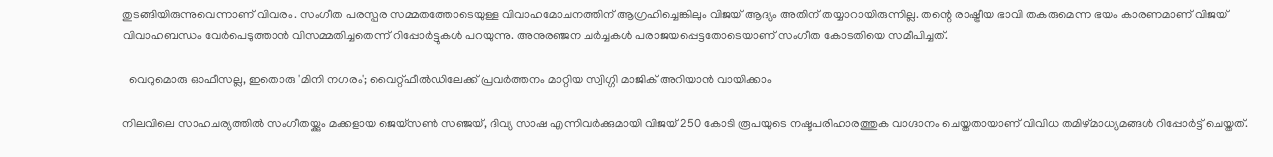തുടങ്ങിയിരുന്നുവെന്നാണ് വിവരം. സംഗീത പരസ്പര സമ്മതത്തോടെയുള്ള വിവാഹമോചനത്തിന് ആഗ്രഹിച്ചെങ്കിലും വിജയ് ആദ്യം അതിന് തയ്യാറായിരുന്നില്ല. തന്റെ രാഷ്ട്രീയ ഭാവി തകരുമെന്ന ഭയം കാരണമാണ് വിജയ് വിവാഹബന്ധം വേർപെടുത്താൻ വിസമ്മതിച്ചതെന്ന് റിപ്പോർട്ടുകൾ പറയുന്നു. അനുരഞ്ജന ചർച്ചകൾ പരാജയപ്പെട്ടതോടെയാണ് സംഗീത കോടതിയെ സമീപിച്ചത്.

  വെറുമൊരു ഓഫീസല്ല, ഇതൊരു 'മിനി നഗരം'; വൈറ്റ്ഫീൽഡിലേക്ക് പ്രവർത്തനം മാറ്റിയ സ്വിഗ്ഗി മാജിക് അറിയാൻ വായിക്കാം

നിലവിലെ സാഹചര്യത്തിൽ സംഗീതയ്ക്കും മക്കളായ ജെയ്‌സൺ സഞ്ജയ്, ദിവ്യ സാഷ എന്നിവർക്കുമായി വിജയ് 250 കോടി രൂപയുടെ നഷ്ടപരിഹാരത്തുക വാഗ്ദാനം ചെയ്തതായാണ് വിവിധ തമിഴ്മാധ്യമങ്ങൾ റിപ്പോർട്ട് ചെയ്തത്.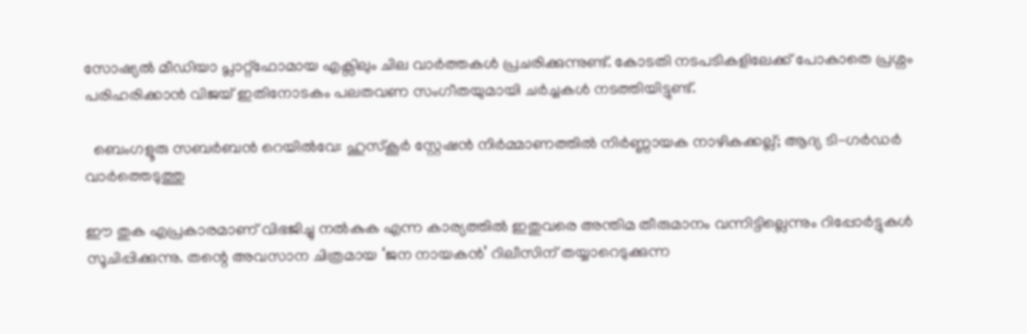സോഷ്യൽ മീഡിയാ പ്ലാറ്റ്ഫോമായ എക്സിലും ചില വാർത്തകൾ പ്രചരിക്കുന്നുണ്ട്. കോടതി നടപടികളിലേക്ക് പോകാതെ പ്രശ്നം പരിഹരിക്കാൻ വിജയ് ഇതിനോടകം പലതവണ സംഗീതയുമായി ചർച്ചകൾ നടത്തിയിട്ടുണ്ട്.

  ബെംഗളൂരു സബർബൻ റെയിൽവേ: ഹുസ്കൂർ സ്റ്റേഷൻ നിർമ്മാണത്തിൽ നിർണ്ണായക നാഴികക്കല്ല്; ആദ്യ ടി-ഗർഡർ വാർത്തെടുത്തു

ഈ തുക എപ്രകാരമാണ് വിഭജിച്ചു നൽകുക എന്ന കാര്യത്തിൽ ഇതുവരെ അന്തിമ തീരുമാനം വന്നിട്ടില്ലെന്നും റിപ്പോർട്ടുകൾ സൂചിപ്പിക്കുന്നു. തന്റെ അവസാന ചിത്രമായ ‘ജന നായകൻ’ റിലീസിന് തയ്യാറെടുക്കുന്ന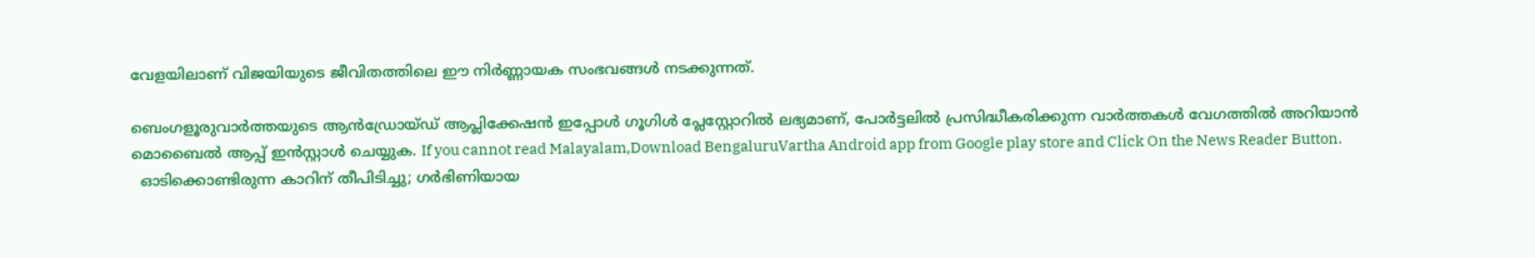വേളയിലാണ് വിജയിയുടെ ജീവിതത്തിലെ ഈ നിർണ്ണായക സംഭവങ്ങൾ നടക്കുന്നത്.

ബെംഗളൂരുവാർത്തയുടെ ആൻഡ്രോയ്ഡ് ആപ്ലിക്കേഷൻ ഇപ്പോൾ ഗൂഗിൾ പ്ലേസ്റ്റോറിൽ ലഭ്യമാണ്, പോർട്ടലിൽ പ്രസിദ്ധീകരിക്കുന്ന വാർത്തകൾ വേഗത്തിൽ അറിയാൻ മൊബൈൽ ആപ്പ് ഇൻസ്റ്റാൾ ചെയ്യുക. If you cannot read Malayalam,Download BengaluruVartha Android app from Google play store and Click On the News Reader Button.
  ഓടിക്കൊണ്ടിരുന്ന കാറിന് തീപിടിച്ചു; ഗര്‍ഭിണിയായ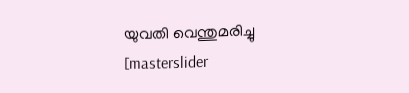യുവതി വെന്തുമരിച്ചു
[masterslider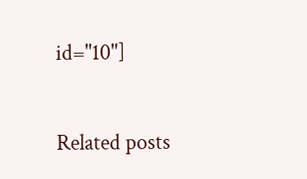id="10"]

Related posts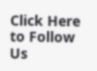Click Here to Follow Us